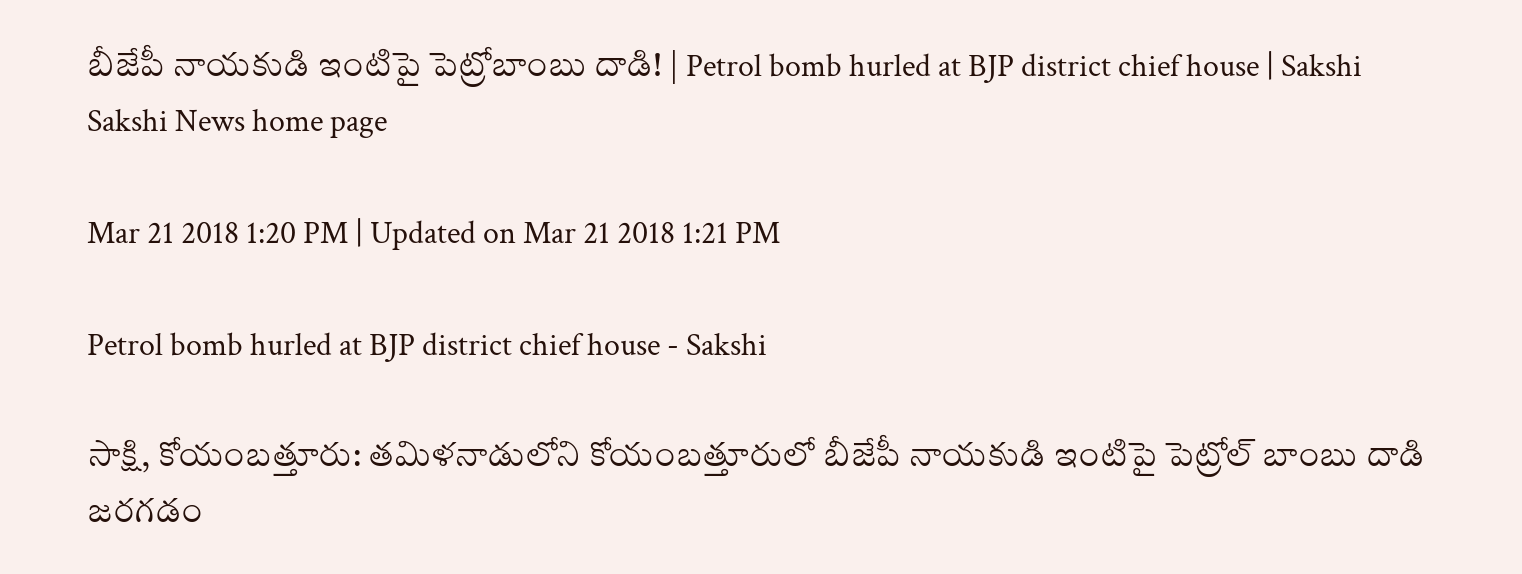బీజేపీ నాయకుడి ఇంటిపై పెట్రోబాంబు దాడి! | Petrol bomb hurled at BJP district chief house | Sakshi
Sakshi News home page

Mar 21 2018 1:20 PM | Updated on Mar 21 2018 1:21 PM

Petrol bomb hurled at BJP district chief house - Sakshi

సాక్షి, కోయంబత్తూరు: తమిళనాడులోని కోయంబత్తూరులో బీజేపీ నాయకుడి ఇంటిపై పెట్రోల్ బాంబు దాడి జరగడం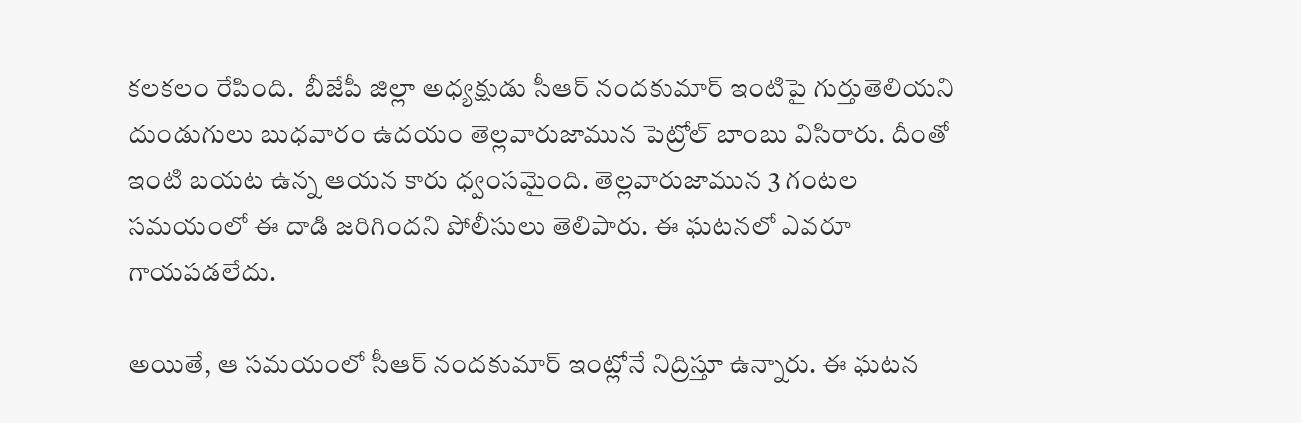కలకలం రేపింది.  బీజేపీ జిల్లా అధ్యక్షుడు సీఆర్‌ నందకుమార్‌ ఇంటిపై గుర్తుతెలియని దుండుగులు బుధవారం ఉదయం తెల్లవారుజామున పెట్రోల్‌ బాంబు విసిరారు. దీంతో ఇంటి బయట ఉన్న ఆయన కారు ధ్వంసమైంది. తెల్లవారుజామున 3 గంటల సమయంలో ఈ దాడి జరిగిందని పోలీసులు తెలిపారు. ఈ ఘటనలో ఎవరూ గాయపడలేదు.

అయితే, ఆ సమయంలో సీఆర్‌ నందకుమార్‌ ఇంట్లోనే నిద్రిస్తూ ఉన్నారు. ఈ ఘటన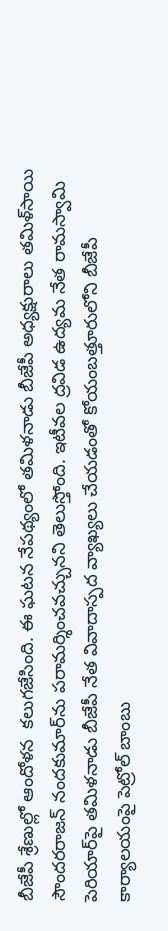బీజేపీ శ్రేణుల్లో ఆందోళన  కలుగజేసింది. ఈ ఘటన నేపథ్యంలో తమిళనాడు బీజేపీ అధ్యక్షురాలు తమిళ్‌సాయి సౌందరరాజన్‌ నందకుమార్‌ను పరామర్శించవచ్చునని తెలుస్తోంది. ఇటీవల ద్రవిడ ఉద్యమ నేత రామస్వామి పెరియార్‌పై తమిళనాడు బీజేపీ నేత వివాదాస్పద వ్యాఖ్యలు చేయడంతో కోయంబత్తూరులోని బీజేపీ కార్యాలయంపై పెట్రోల్‌ బాంబు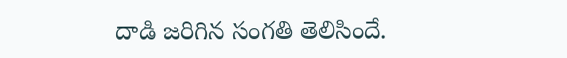దాడి జరిగిన సంగతి తెలిసిందే.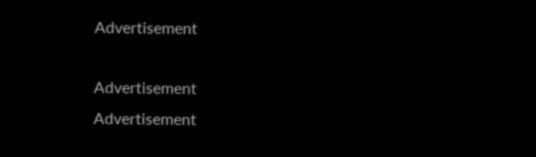Advertisement

Advertisement
Advertisement